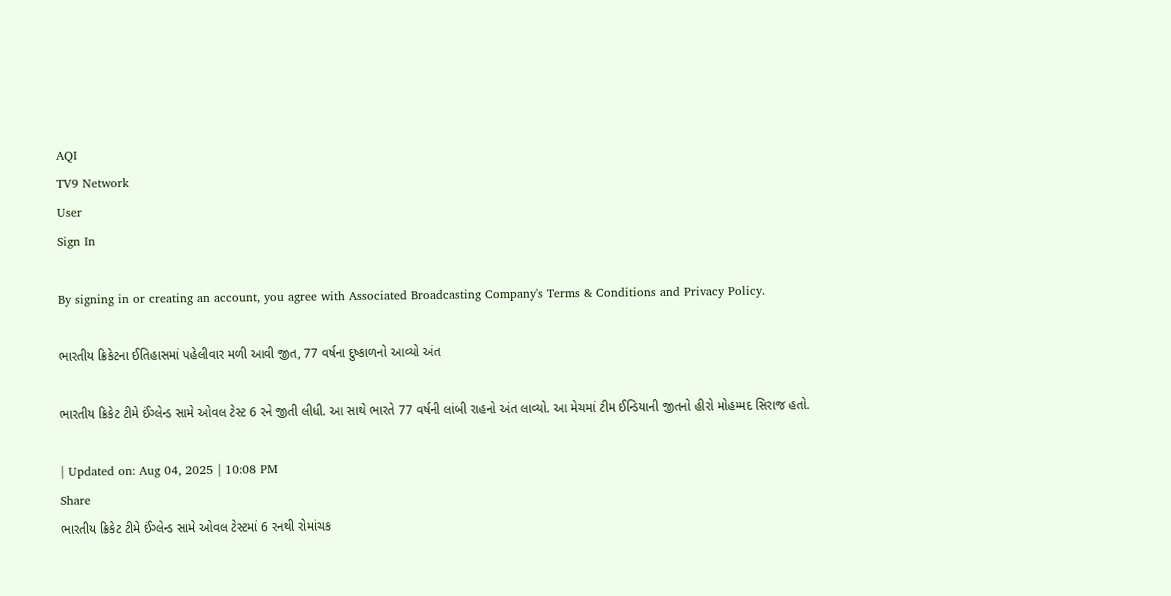AQI
TV9 Network
User
Sign In

By signing in or creating an account, you agree with Associated Broadcasting Company's Terms & Conditions and Privacy Policy.

ભારતીય ક્રિકેટના ઈતિહાસમાં પહેલીવાર મળી આવી જીત, 77 વર્ષના દુષ્કાળનો આવ્યો અંત

ભારતીય ક્રિકેટ ટીમે ઈંગ્લેન્ડ સામે ઓવલ ટેસ્ટ 6 રને જીતી લીધી. આ સાથે ભારતે 77 વર્ષની લાંબી રાહનો અંત લાવ્યો. આ મેચમાં ટીમ ઈન્ડિયાની જીતનો હીરો મોહમ્મદ સિરાજ હતો.

| Updated on: Aug 04, 2025 | 10:08 PM
Share
ભારતીય ક્રિકેટ ટીમે ઈંગ્લેન્ડ સામે ઓવલ ટેસ્ટમાં 6 રનથી રોમાંચક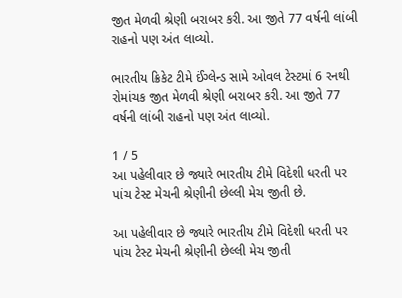જીત મેળવી શ્રેણી બરાબર કરી. આ જીતે 77 વર્ષની લાંબી રાહનો પણ અંત લાવ્યો.

ભારતીય ક્રિકેટ ટીમે ઈંગ્લેન્ડ સામે ઓવલ ટેસ્ટમાં 6 રનથી રોમાંચક જીત મેળવી શ્રેણી બરાબર કરી. આ જીતે 77 વર્ષની લાંબી રાહનો પણ અંત લાવ્યો.

1 / 5
આ પહેલીવાર છે જ્યારે ભારતીય ટીમે વિદેશી ધરતી પર પાંચ ટેસ્ટ મેચની શ્રેણીની છેલ્લી મેચ જીતી છે.

આ પહેલીવાર છે જ્યારે ભારતીય ટીમે વિદેશી ધરતી પર પાંચ ટેસ્ટ મેચની શ્રેણીની છેલ્લી મેચ જીતી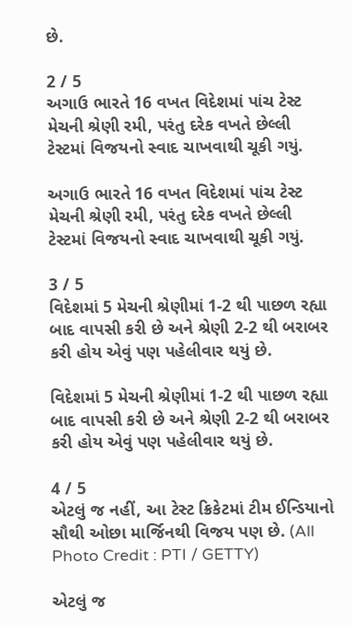છે.

2 / 5
અગાઉ ભારતે 16 વખત વિદેશમાં પાંચ ટેસ્ટ મેચની શ્રેણી રમી, પરંતુ દરેક વખતે છેલ્લી ટેસ્ટમાં વિજયનો સ્વાદ ચાખવાથી ચૂકી ગયું.

અગાઉ ભારતે 16 વખત વિદેશમાં પાંચ ટેસ્ટ મેચની શ્રેણી રમી, પરંતુ દરેક વખતે છેલ્લી ટેસ્ટમાં વિજયનો સ્વાદ ચાખવાથી ચૂકી ગયું.

3 / 5
વિદેશમાં 5 મેચની શ્રેણીમાં 1-2 થી પાછળ રહ્યા બાદ વાપસી કરી છે અને શ્રેણી 2-2 થી બરાબર કરી હોય એવું પણ પહેલીવાર થયું છે.

વિદેશમાં 5 મેચની શ્રેણીમાં 1-2 થી પાછળ રહ્યા બાદ વાપસી કરી છે અને શ્રેણી 2-2 થી બરાબર કરી હોય એવું પણ પહેલીવાર થયું છે.

4 / 5
એટલું જ નહીં, આ ટેસ્ટ ક્રિકેટમાં ટીમ ઈન્ડિયાનો સૌથી ઓછા માર્જિનથી વિજય પણ છે. (All Photo Credit : PTI / GETTY)

એટલું જ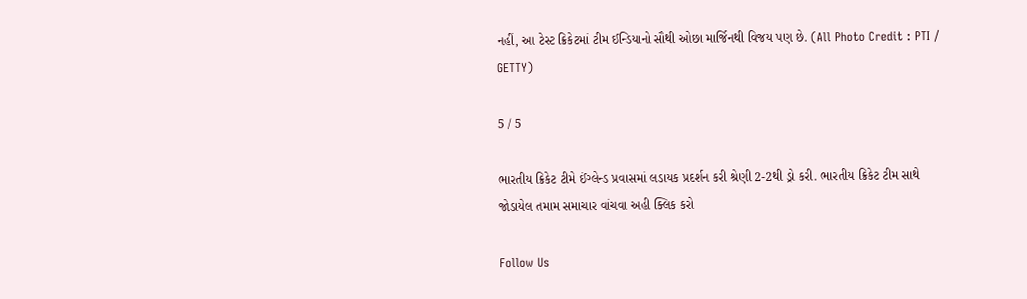નહીં, આ ટેસ્ટ ક્રિકેટમાં ટીમ ઈન્ડિયાનો સૌથી ઓછા માર્જિનથી વિજય પણ છે. (All Photo Credit : PTI / GETTY)

5 / 5

ભારતીય ક્રિકેટ ટીમે ઈંગ્લેન્ડ પ્રવાસમાં લડાયક પ્રદર્શન કરી શ્રેણી 2-2થી ડ્રો કરી. ભારતીય ક્રિકેટ ટીમ સાથે જોડાયેલ તમામ સમાચાર વાંચવા અહી ક્લિક કરો

Follow Us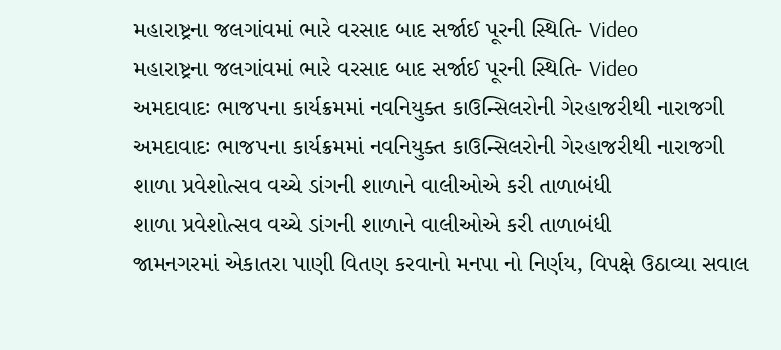મહારાષ્ટ્રના જલગાંવમાં ભારે વરસાદ બાદ સર્જાઈ પૂરની સ્થિતિ- Video
મહારાષ્ટ્રના જલગાંવમાં ભારે વરસાદ બાદ સર્જાઈ પૂરની સ્થિતિ- Video
અમદાવાદઃ ભાજપના કાર્યક્રમમાં નવનિયુક્ત કાઉન્સિલરોની ગેરહાજરીથી નારાજગી
અમદાવાદઃ ભાજપના કાર્યક્રમમાં નવનિયુક્ત કાઉન્સિલરોની ગેરહાજરીથી નારાજગી
શાળા પ્રવેશોત્સવ વચ્ચે ડાંગની શાળાને વાલીઓએ કરી તાળાબંધી
શાળા પ્રવેશોત્સવ વચ્ચે ડાંગની શાળાને વાલીઓએ કરી તાળાબંધી
જામનગરમાં એકાતરા પાણી વિતણ કરવાનો મનપા નો નિર્ણય, વિપક્ષે ઉઠાવ્યા સવાલ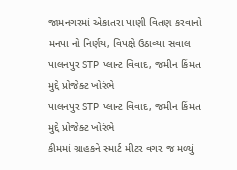જામનગરમાં એકાતરા પાણી વિતણ કરવાનો મનપા નો નિર્ણય, વિપક્ષે ઉઠાવ્યા સવાલ
પાલનપુર STP પ્લાન્ટ વિવાદ, જમીન કિંમત મુદ્દે પ્રોજેક્ટ ખોરંભે
પાલનપુર STP પ્લાન્ટ વિવાદ, જમીન કિંમત મુદ્દે પ્રોજેક્ટ ખોરંભે
કીમમાં ગ્રાહકને સ્માર્ટ મીટર વગર જ મળ્યું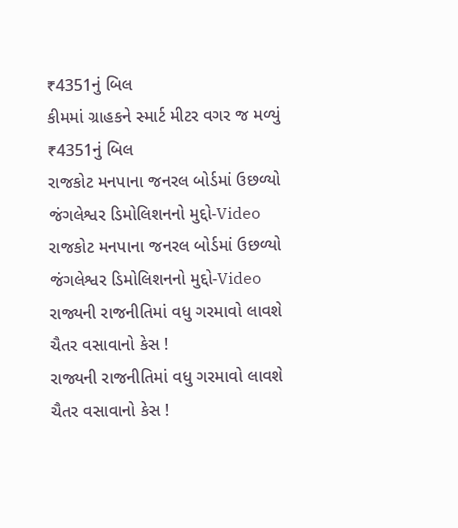₹4351નું બિલ
કીમમાં ગ્રાહકને સ્માર્ટ મીટર વગર જ મળ્યું ₹4351નું બિલ
રાજકોટ મનપાના જનરલ બોર્ડમાં ઉછળ્યો જંગલેશ્વર ડિમોલિશનનો મુદ્દો-Video
રાજકોટ મનપાના જનરલ બોર્ડમાં ઉછળ્યો જંગલેશ્વર ડિમોલિશનનો મુદ્દો-Video
રાજ્યની રાજનીતિમાં વધુ ગરમાવો લાવશે ચૈતર વસાવાનો કેસ !
રાજ્યની રાજનીતિમાં વધુ ગરમાવો લાવશે ચૈતર વસાવાનો કેસ !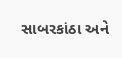સાબરકાંઠા અને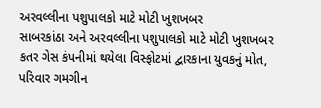અરવલ્લીના પશુપાલકો માટે મોટી ખુશખબર
સાબરકાંઠા અને અરવલ્લીના પશુપાલકો માટે મોટી ખુશખબર
કતર ગેસ કંપનીમાં થયેલા વિસ્ફોટમાં દ્વારકાના યુવકનું મોત, પરિવાર ગમગીન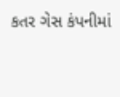કતર ગેસ કંપનીમાં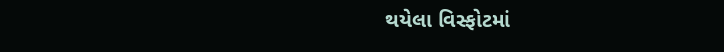થયેલા વિસ્ફોટમાં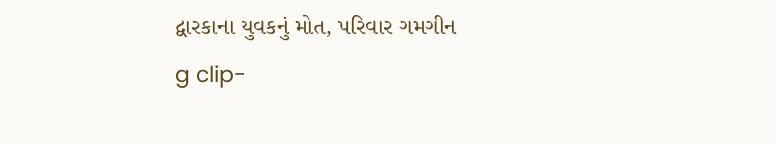દ્વારકાના યુવકનું મોત, પરિવાર ગમગીન
g clip-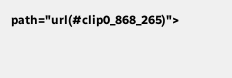path="url(#clip0_868_265)">